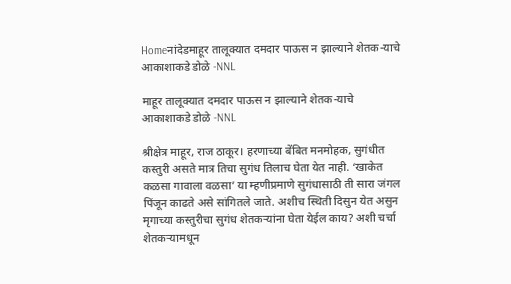Homeनांदेडमाहूर तालूक्यात दमदार पाऊस न झाल्याने शेतक-याचे आकाशाकडे डोळे -NNL

माहूर तालूक्यात दमदार पाऊस न झाल्याने शेतक-याचे आकाशाकडे डोळे -NNL

श्रीक्षेत्र माहूर, राज ठाकूर। हरणाच्या बेंबित मनमोहक, सुगंधीत कस्तुरी असते मात्र तिचा सुगंध तिलाच घेता येत नाही. ‘खाकेत कळसा गावाला वळसा’ या म्हणीप्रमाणे सुगंधासाठी ती सारा जंगल पिंजून काढते असे सांगितले जाते. अशीच स्थिती दिसुन येत असुन मृगाच्या कस्तुरीचा सुगंध शेतकऱ्यांना घेता येईल काय? अशी चर्चा शेतकऱ्यामधून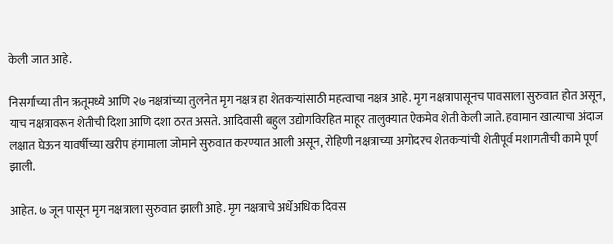केली जात आहे.

निसर्गाच्या तीन ऋतूमध्ये आणि २७ नक्षत्रांच्या तुलनेत मृग नक्षत्र हा शेतकऱ्यांसाठी महत्वाचा नक्षत्र आहे. मृग नक्षत्रापासूनच पावसाला सुरुवात होत असून, याच नक्षत्रावरून शेतीची दिशा आणि दशा ठरत असते. आदिवासी बहुल उद्योगविरहित माहूर तालुक्यात ऐकमेव शेती केली जाते. हवामान खात्याचा अंदाज लक्षात घेऊन यावर्षीच्या खरीप हंगामाला जोमाने सुरुवात करण्यात आली असून, रोहिणी नक्षत्राच्या अगोदरच शेतकऱ्यांची शेतीपूर्व मशागतीची कामे पूर्ण झाली.

आहेत. ७ जून पासून मृग नक्षत्राला सुरुवात झाली आहे. मृग नक्षत्राचे अर्धेअधिक दिवस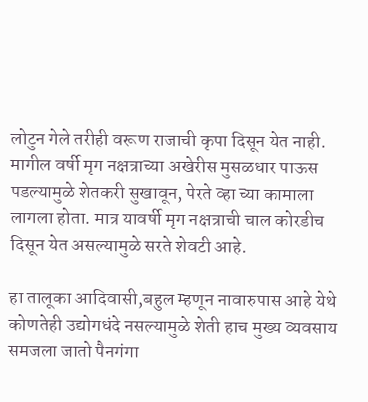लोटुन गेले तरीही वरूण राजाची कृपा दिसून येत नाही. मागील वर्षी मृग नक्षत्राच्या अखेरीस मुसळधार पाऊस पडल्यामुळे शेतकरी सुखावून, पेरते व्हा च्या कामाला लागला होता. मात्र यावर्षी मृग नक्षत्राची चाल कोरडीच दिसून येत असल्यामुळे सरते शेवटी आहे.

हा तालूका आदिवासी,बहुल म्हणून नावारुपास आहे येथे कोणतेही उद्योगधंदे नसल्यामुळे शेती हाच मुख्य व्यवसाय समजला जातो पैनगंगा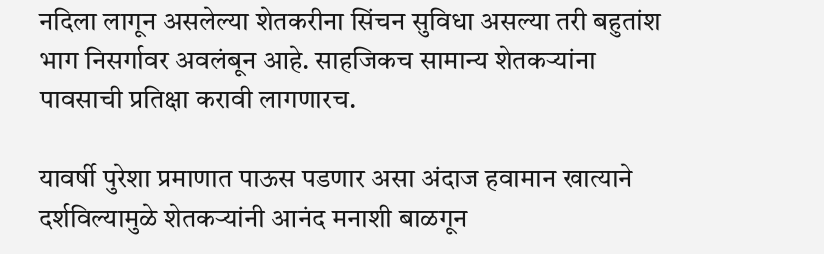नदिला लागून असलेल्या शेतकरीना सिंचन सुविधा असल्या तरी बहुतांश भाग निसर्गावर अवलंबून आहे. साहजिकच सामान्य शेतकऱ्यांना पावसाची प्रतिक्षा करावी लागणारच.

यावर्षी पुरेशा प्रमाणात पाऊस पडणार असा अंदाज हवामान खात्याने दर्शविल्यामुळे शेतकऱ्यांनी आनंद मनाशी बाळगून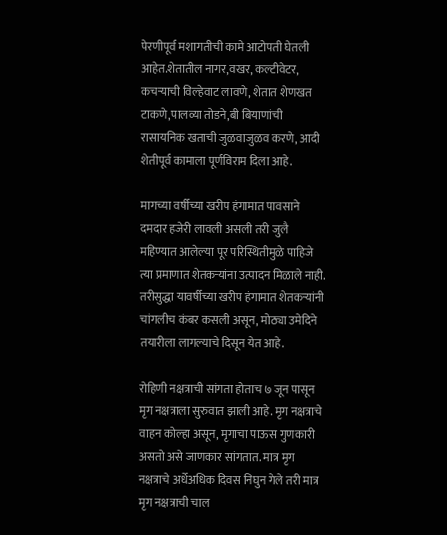पेरणीपूर्व मशागतीची कामे आटोपती घेतली आहेत.शेतातील नागर,वखर, कल्टीवेटर, कचऱ्याची विल्हेवाट लावणे, शेतात शेणखत टाकणे,पालव्या तोडने,बी बियाणांची रासायनिक खताची जुळवाजुळव करणे, आदी शेतीपूर्व कामाला पूर्णविराम दिला आहे.

मागच्या वर्षीच्या खरीप हंगामात पावसाने दमदार हजेरी लावली असली तरी जुलै महिण्यात आलेल्या पूर परिस्थितीमुळे पाहिजे त्या प्रमाणात शेतकऱ्यांना उत्पादन मिळाले नाही. तरीसुद्धा यावर्षीच्या खरीप हंगामात शेतकऱ्यांनी चांगलीच कंबर कसली असून, मोठ्या उमेदिने तयारीला लागल्याचे दिसून येत आहे.

रोहिणी नक्षत्राची सांगता होताच ७ जून पासून मृग नक्षत्राला सुरुवात झाली आहे. मृग नक्षत्राचे वाहन कोल्हा असून, मृगाचा पाऊस गुणकारी असतो असे जाणकार सांगतात. मात्र मृग नक्षत्राचे अर्धेअधिक दिवस निघुन गेले तरी मात्र मृग नक्षत्राची चाल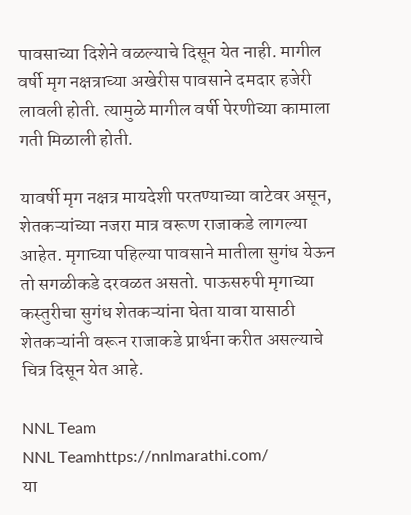पावसाच्या दिशेने वळल्याचे दिसून येत नाही. मागील वर्षी मृग नक्षत्राच्या अखेरीस पावसाने दमदार हजेरी लावली होती. त्यामुळे मागील वर्षी पेरणीच्या कामाला गती मिळाली होती.

यावर्षी मृग नक्षत्र मायदेशी परतण्याच्या वाटेवर असून, शेतकऱ्यांच्या नजरा मात्र वरूण राजाकडे लागल्या आहेत. मृगाच्या पहिल्या पावसाने मातीला सुगंध येऊन तो सगळीकडे दरवळत असतो. पाऊसरुपी मृगाच्या कस्तुरीचा सुगंध शेतकऱ्यांना घेता यावा यासाठी शेतकऱ्यांनी वरून राजाकडे प्रार्थना करीत असल्याचे चित्र दिसून येत आहे.

NNL Team
NNL Teamhttps://nnlmarathi.com/
या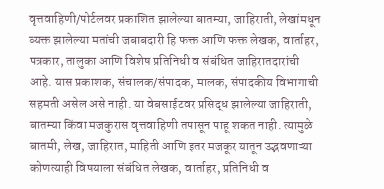वृत्तवाहिणी/पोर्टलवर प्रकाशित झालेल्या बातम्या, जाहिराती, लेखांमधून व्यक्त झालेल्या मतांची जबाबदारी हि फक्त आणि फक्त लेखक, वार्ताहर, पत्रकार, तालुका आणि विशेष प्रतिनिधी व संबंधित जाहिरातदारांची आहे. यास प्रकाशक, संचालक/संपादक, मालक, संपादकीय विभागाची सहमती असेल असे नाही. या वेबसाईटवर प्रसिद्ध झालेल्या जाहिराती, बातम्या किंवा मजकुरास वृत्तवाहिणी तपासून पाहू शकत नाही. त्यामुळे बातमी, लेख, जाहिरात, माहिती आणि इतर मजकूर यातून उद्भवणाऱ्या कोणत्याही विषयाला संबंधित लेखक, वार्ताहर, प्रतिनिधी व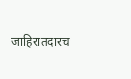जाहिरातदारच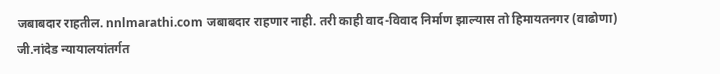जबाबदार राहतील. nnlmarathi.com जबाबदार राहणार नाही. तरी काही वाद-विवाद निर्माण झाल्यास तो हिमायतनगर (वाढोणा) जी.नांदेड न्यायालयांतर्गत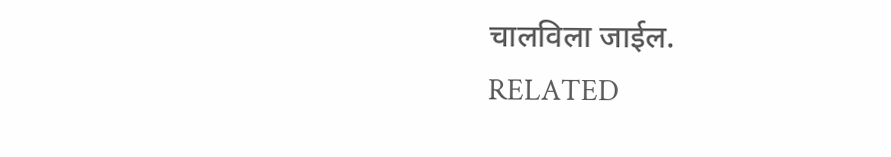चालविला जाईल.
RELATED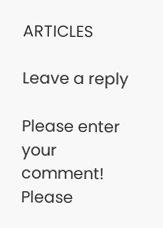ARTICLES

Leave a reply

Please enter your comment!
Please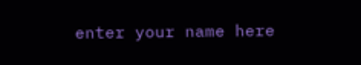enter your name here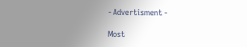- Advertisment -

Most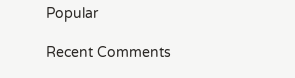Popular

Recent Comments